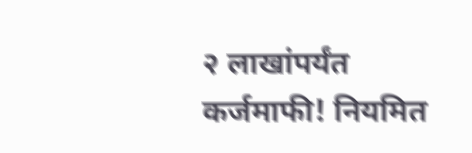२ लाखांपर्यंत कर्जमाफी! नियमित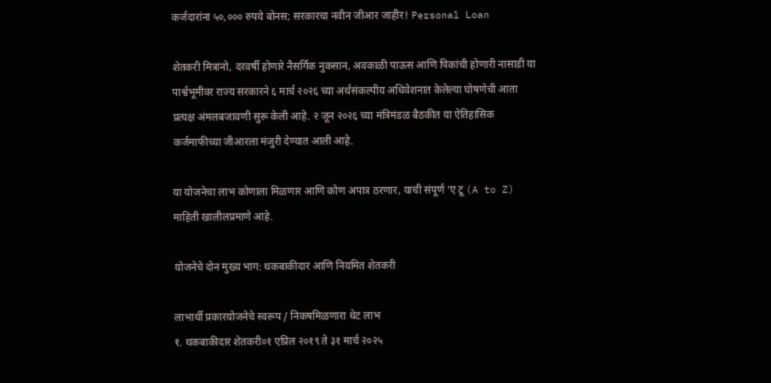कर्जदारांना ५०,००० रुपये बोनस; सरकारचा नवीन जीआर जाहीर! Personal Loan

शेतकरी मित्रांनो, दरवर्षी होणारे नैसर्गिक नुकसान, अवकाळी पाऊस आणि पिकांची होणारी नासाडी या पार्श्वभूमीवर राज्य सरकारने ६ मार्च २०२६ च्या अर्थसंकल्पीय अधिवेशनात केलेल्या घोषणेची आता प्रत्यक्ष अंमलबजावणी सुरू केली आहे. २ जून २०२६ च्या मंत्रिमंडळ बैठकीत या ऐतिहासिक कर्जमाफीच्या जीआरला मंजुरी देण्यात आली आहे.

या योजनेचा लाभ कोणाला मिळणार आणि कोण अपात्र ठरणार, याची संपूर्ण ‘ए टू (A to Z) माहिती खालीलप्रमाणे आहे.

योजनेचे दोन मुख्य भाग: थकबाकीदार आणि नियमित शेतकरी

लाभार्थी प्रकारयोजनेचे स्वरूप / निकषमिळणारा थेट लाभ
१. थकबाकीदार शेतकरी०१ एप्रिल २०१९ ते ३१ मार्च २०२५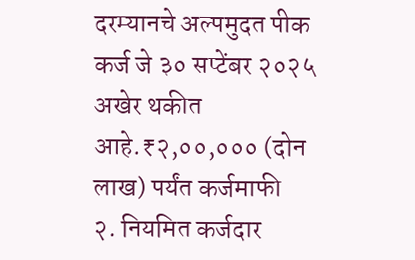दरम्यानचे अल्पमुदत पीक कर्ज जे ३० सप्टेंबर २०२५ अखेर थकीत आहे.₹२,००,००० (दोन लाख) पर्यंत कर्जमाफी
२. नियमित कर्जदार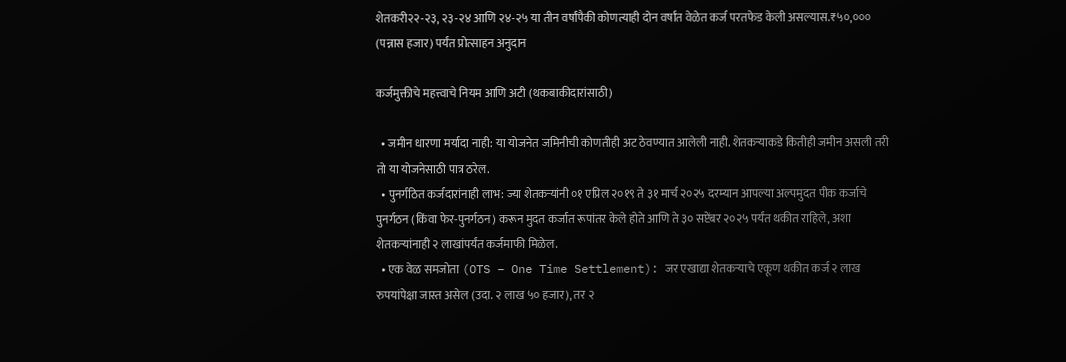शेतकरी२२-२३, २३-२४ आणि २४-२५ या तीन वर्षांपैकी कोणत्याही दोन वर्षांत वेळेत कर्ज परतफेड केली असल्यास.₹५०,००० (पन्नास हजार) पर्यंत प्रोत्साहन अनुदान

कर्जमुक्तीचे महत्त्वाचे नियम आणि अटी (थकबाकीदारांसाठी)

  • जमीन धारणा मर्यादा नाही: या योजनेत जमिनीची कोणतीही अट ठेवण्यात आलेली नाही. शेतकऱ्याकडे कितीही जमीन असली तरी तो या योजनेसाठी पात्र ठरेल.
  • पुनर्गठित कर्जदारांनाही लाभ: ज्या शेतकऱ्यांनी ०१ एप्रिल २०१९ ते ३१ मार्च २०२५ दरम्यान आपल्या अल्पमुदत पीक कर्जाचे पुनर्गठन (किंवा फेर-पुनर्गठन) करून मुदत कर्जात रूपांतर केले होते आणि ते ३० सप्टेंबर २०२५ पर्यंत थकीत राहिले, अशा शेतकऱ्यांनाही २ लाखांपर्यंत कर्जमाफी मिळेल.
  • एक वेळ समजोता (OTS – One Time Settlement): जर एखाद्या शेतकऱ्याचे एकूण थकीत कर्ज २ लाख रुपयांपेक्षा जास्त असेल (उदा. २ लाख ५० हजार), तर २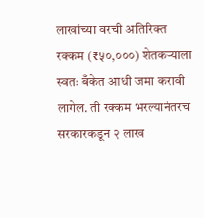लाखांच्या वरची अतिरिक्त रक्कम (₹५०,०००) शेतकऱ्याला स्वतः बँकेत आधी जमा करावी लागेल. ती रक्कम भरल्यानंतरच सरकारकडून २ लाख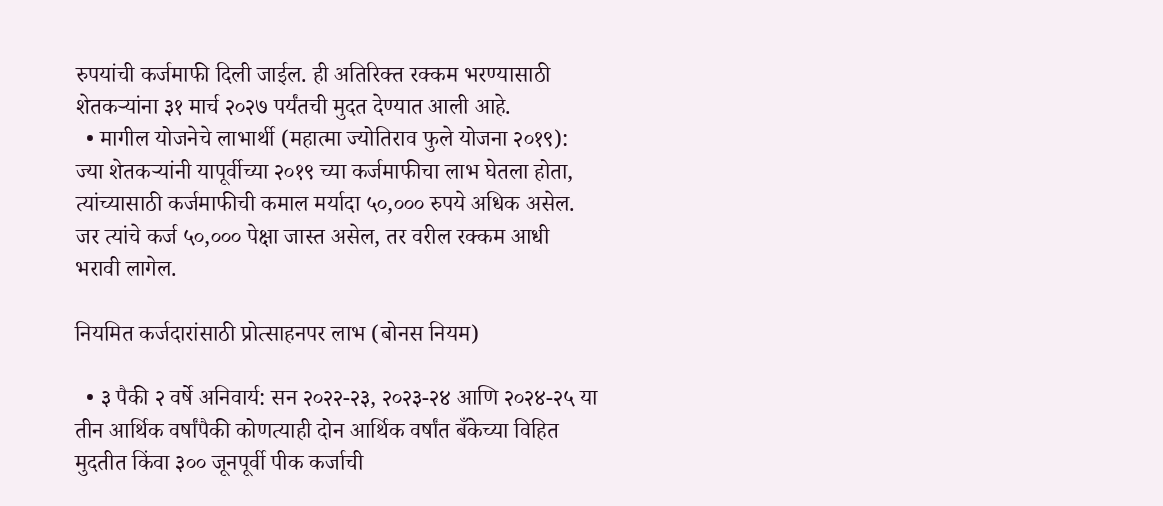रुपयांची कर्जमाफी दिली जाईल. ही अतिरिक्त रक्कम भरण्यासाठी शेतकऱ्यांना ३१ मार्च २०२७ पर्यंतची मुदत देण्यात आली आहे.
  • मागील योजनेचे लाभार्थी (महात्मा ज्योतिराव फुले योजना २०१९): ज्या शेतकऱ्यांनी यापूर्वीच्या २०१९ च्या कर्जमाफीचा लाभ घेतला होता, त्यांच्यासाठी कर्जमाफीची कमाल मर्यादा ५०,००० रुपये अधिक असेल. जर त्यांचे कर्ज ५०,००० पेक्षा जास्त असेल, तर वरील रक्कम आधी भरावी लागेल.

नियमित कर्जदारांसाठी प्रोत्साहनपर लाभ (बोनस नियम)

  • ३ पैकी २ वर्षे अनिवार्य: सन २०२२-२३, २०२३-२४ आणि २०२४-२५ या तीन आर्थिक वर्षांपैकी कोणत्याही दोन आर्थिक वर्षांत बँकेच्या विहित मुदतीत किंवा ३०० जूनपूर्वी पीक कर्जाची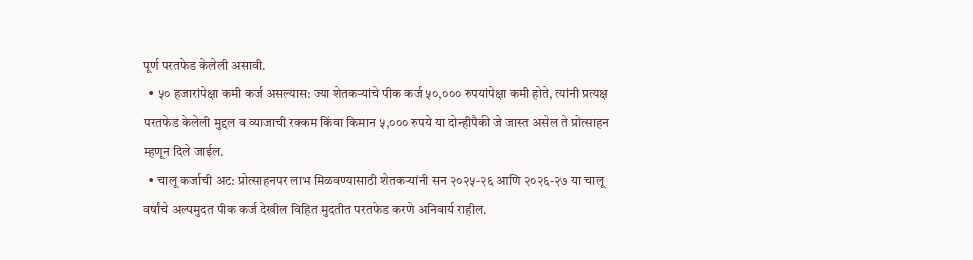पूर्ण परतफेड केलेली असावी.
  • ५० हजारांपेक्षा कमी कर्ज असल्यास: ज्या शेतकऱ्यांचे पीक कर्ज ५०,००० रुपयांपेक्षा कमी होते, त्यांनी प्रत्यक्ष परतफेड केलेली मुद्दल व व्याजाची रक्कम किंवा किमान ५,००० रुपये या दोन्हीपैकी जे जास्त असेल ते प्रोत्साहन म्हणून दिले जाईल.
  • चालू कर्जाची अट: प्रोत्साहनपर लाभ मिळवण्यासाठी शेतकऱ्यांनी सन २०२५-२६ आणि २०२६-२७ या चालू वर्षांचे अल्पमुदत पीक कर्ज देखील विहित मुदतीत परतफेड करणे अनिवार्य राहील.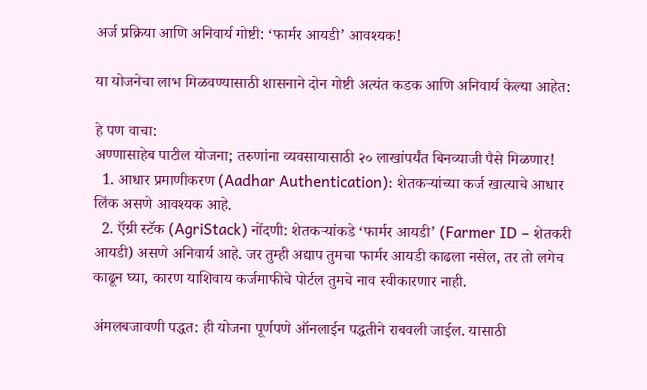अर्ज प्रक्रिया आणि अनिवार्य गोष्टी: ‘फार्मर आयडी’ आवश्यक!

या योजनेचा लाभ मिळवण्यासाठी शासनाने दोन गोष्टी अत्यंत कडक आणि अनिवार्य केल्या आहेत:

हे पण वाचा:
अण्णासाहेब पाटील योजना; तरुणांना व्यवसायासाठी २० लाखांपर्यंत बिनव्याजी पैसे मिळणार!
  1. आधार प्रमाणीकरण (Aadhar Authentication): शेतकऱ्यांच्या कर्ज खात्याचे आधार लिंक असणे आवश्यक आहे.
  2. ऍग्री स्टॅक (AgriStack) नोंदणी: शेतकऱ्यांकडे ‘फार्मर आयडी’ (Farmer ID – शेतकरी आयडी) असणे अनिवार्य आहे. जर तुम्ही अद्याप तुमचा फार्मर आयडी काढला नसेल, तर तो लगेच काढून घ्या, कारण याशिवाय कर्जमाफीचे पोर्टल तुमचे नाव स्वीकारणार नाही.

अंमलबजावणी पद्धत: ही योजना पूर्णपणे ऑनलाईन पद्धतीने राबवली जाईल. यासाठी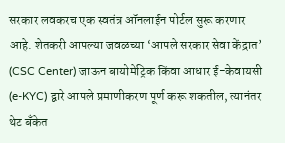सरकार लवकरच एक स्वतंत्र ऑनलाईन पोर्टल सुरू करणार आहे. शेतकरी आपल्या जवळच्या ‘आपले सरकार सेवा केंद्रात’ (CSC Center) जाऊन बायोमेट्रिक किंवा आधार ई-केवायसी (e-KYC) द्वारे आपले प्रमाणीकरण पूर्ण करू शकतील, त्यानंतर थेट बँकेत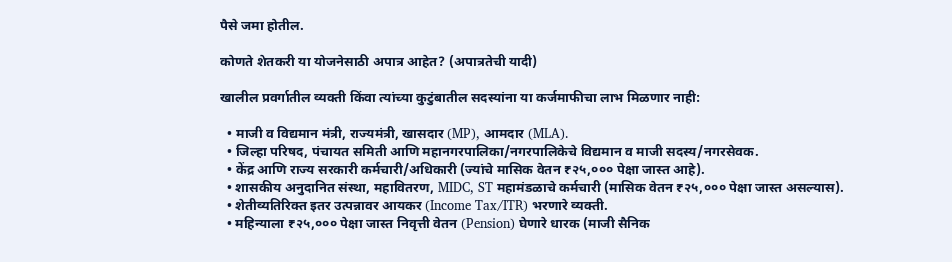पैसे जमा होतील.

कोणते शेतकरी या योजनेसाठी अपात्र आहेत? (अपात्रतेची यादी)

खालील प्रवर्गातील व्यक्ती किंवा त्यांच्या कुटुंबातील सदस्यांना या कर्जमाफीचा लाभ मिळणार नाही:

  • माजी व विद्यमान मंत्री, राज्यमंत्री, खासदार (MP), आमदार (MLA).
  • जिल्हा परिषद, पंचायत समिती आणि महानगरपालिका/नगरपालिकेचे विद्यमान व माजी सदस्य/नगरसेवक.
  • केंद्र आणि राज्य सरकारी कर्मचारी/अधिकारी (ज्यांचे मासिक वेतन ₹२५,००० पेक्षा जास्त आहे).
  • शासकीय अनुदानित संस्था, महावितरण, MIDC, ST महामंडळाचे कर्मचारी (मासिक वेतन ₹२५,००० पेक्षा जास्त असल्यास).
  • शेतीव्यतिरिक्त इतर उत्पन्नावर आयकर (Income Tax/ITR) भरणारे व्यक्ती.
  • महिन्याला ₹२५,००० पेक्षा जास्त निवृत्ती वेतन (Pension) घेणारे धारक (माजी सैनिक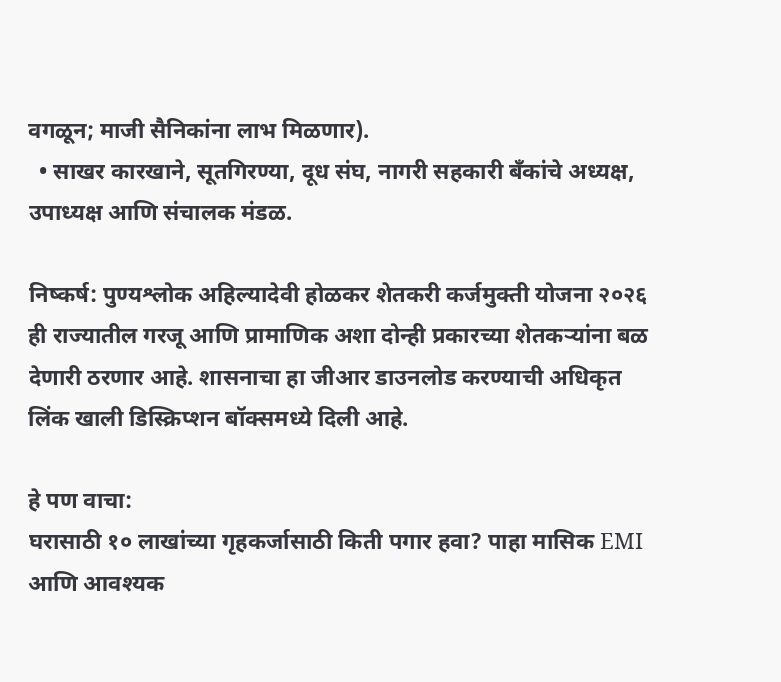वगळून; माजी सैनिकांना लाभ मिळणार).
  • साखर कारखाने, सूतगिरण्या, दूध संघ, नागरी सहकारी बँकांचे अध्यक्ष, उपाध्यक्ष आणि संचालक मंडळ.

निष्कर्ष: पुण्यश्लोक अहिल्यादेवी होळकर शेतकरी कर्जमुक्ती योजना २०२६ ही राज्यातील गरजू आणि प्रामाणिक अशा दोन्ही प्रकारच्या शेतकऱ्यांना बळ देणारी ठरणार आहे. शासनाचा हा जीआर डाउनलोड करण्याची अधिकृत लिंक खाली डिस्क्रिप्शन बॉक्समध्ये दिली आहे.

हे पण वाचा:
घरासाठी १० लाखांच्या गृहकर्जासाठी किती पगार हवा? पाहा मासिक EMI आणि आवश्यक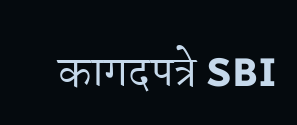कागदपत्रे SBI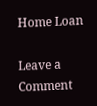Home Loan

Leave a Comment